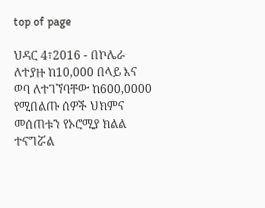top of page

ህዳር 4፣2016 - በኮሌራ ለተያዙ ከ10,000 በላይ እና ወባ ለተገኘባቸው ከ600,0000 የሚበልጡ ሰዎች ህክምና መሰጠቱን የኦሮሚያ ክልል ተናግሯል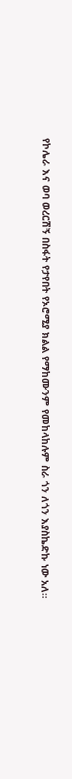የኮሌራ እና ወባ ወረርሽኝ በስፋት የታየበት የኦሮሚያ ክልል የማከሙንም የመከላከሉም ስራ ጎን ለጎን እያስኬድኩ ነው አለ።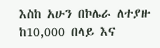እስከ አሁን በኮሌራ ለተያዙ ከ10,000 በላይ እና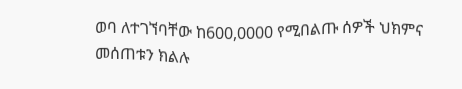ወባ ለተገኘባቸው ከ600,0000 የሚበልጡ ሰዎች ህክምና መሰጠቱን ክልሉ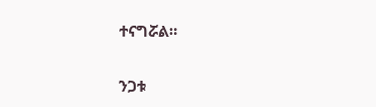ተናግሯል።


ንጋቱ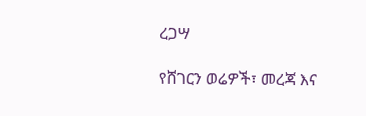ረጋሣ

የሸገርን ወሬዎች፣ መረጃ እና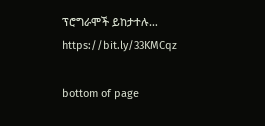ፕሮግራሞች ይከታተሉ… https://bit.ly/33KMCqz

bottom of page